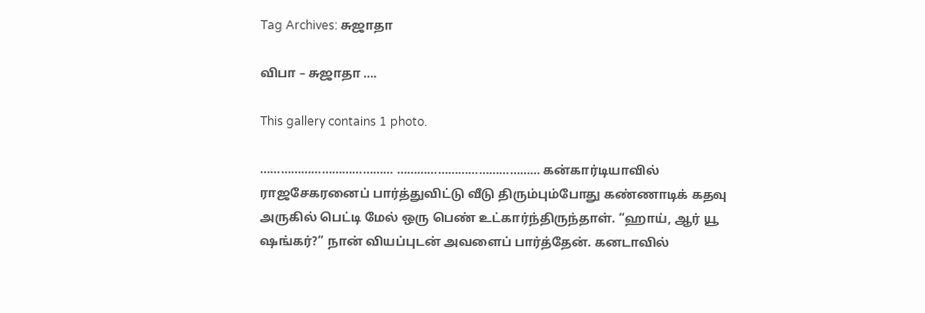Tag Archives: சுஜாதா

விபா – சுஜாதா ….

This gallery contains 1 photo.

………………………………… …………………………………… கன்கார்டியாவில் ராஜசேகரனைப் பார்த்துவிட்டு வீடு திரும்பும்போது கண்ணாடிக் கதவு அருகில் பெட்டி மேல் ஒரு பெண் உட்கார்ந்திருந்தாள். “ஹாய், ஆர் யூ ஷங்கர்?” நான் வியப்புடன் அவளைப் பார்த்தேன். கனடாவில்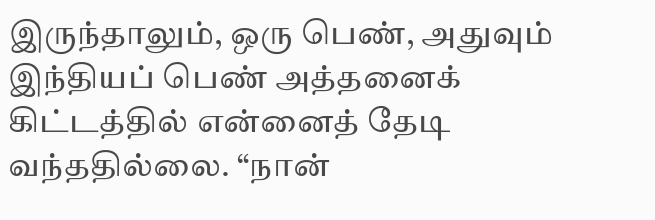இருந்தாலும், ஒரு பெண், அதுவும் இந்தியப் பெண் அத்தனைக் கிட்டத்தில் என்னைத் தேடி வந்ததில்லை. “நான்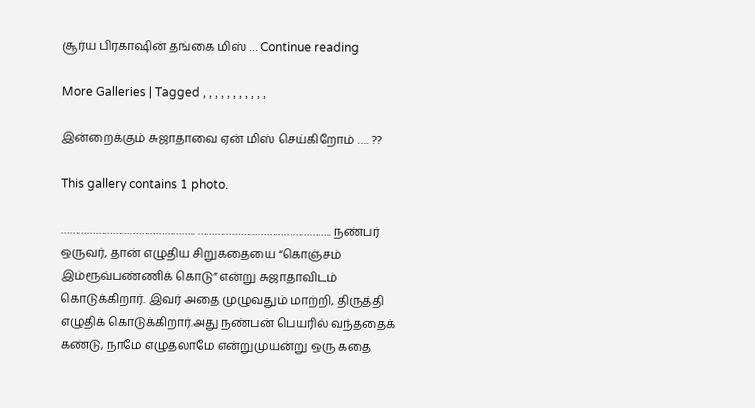சூர்ய பிரகாஷின் தங்கை மிஸ் … Continue reading

More Galleries | Tagged , , , , , , , , , , ,

இன்றைக்கும் சுஜாதாவை ஏன் மிஸ் செய்கிறோம் …. ??

This gallery contains 1 photo.

……………………………………….. ……………………………………….. நண்பர் ஒருவர், தான் எழுதிய சிறுகதையை “கொஞ்சம் இம்ரூவ்பண்ணிக் கொடு” என்று சுஜாதாவிடம் கொடுக்கிறார். இவர் அதை முழுவதும் மாற்றி, திருத்தி எழுதிக் கொடுக்கிறார்.அது நண்பன் பெயரில் வந்ததைக் கண்டு, நாமே எழுதலாமே என்றுமுயன்று ஒரு கதை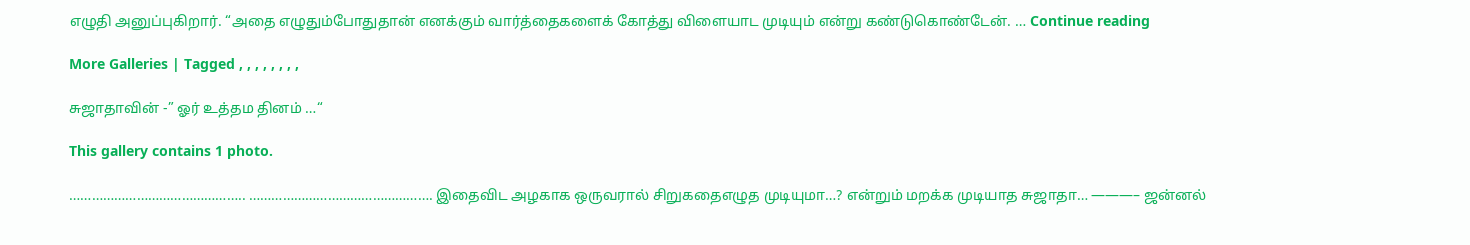எழுதி அனுப்புகிறார். “அதை எழுதும்போதுதான் எனக்கும் வார்த்தைகளைக் கோத்து விளையாட முடியும் என்று கண்டுகொண்டேன். … Continue reading

More Galleries | Tagged , , , , , , , ,

சுஜாதாவின் -” ஓர் உத்தம தினம் …“

This gallery contains 1 photo.

……………………………………….. …………………………………………. இதைவிட அழகாக ஒருவரால் சிறுகதைஎழுத முடியுமா…? என்றும் மறக்க முடியாத சுஜாதா… ———– ஜன்னல்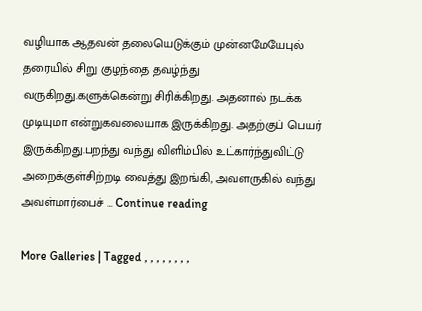வழியாக ஆதவன் தலையெடுக்கும் முன்னமேயேபுல் தரையில் சிறு குழந்தை தவழ்ந்து வருகிறது.களுக்கென்று சிரிக்கிறது. அதனால் நடக்க முடியுமா என்றுகவலையாக இருக்கிறது. அதற்குப் பெயர் இருக்கிறது.பறந்து வந்து விளிம்பில் உட்கார்ந்துவிட்டு அறைக்குள்சிற்றடி வைத்து இறங்கி, அவளருகில் வந்து அவள்மார்பைச் … Continue reading

More Galleries | Tagged , , , , , , , ,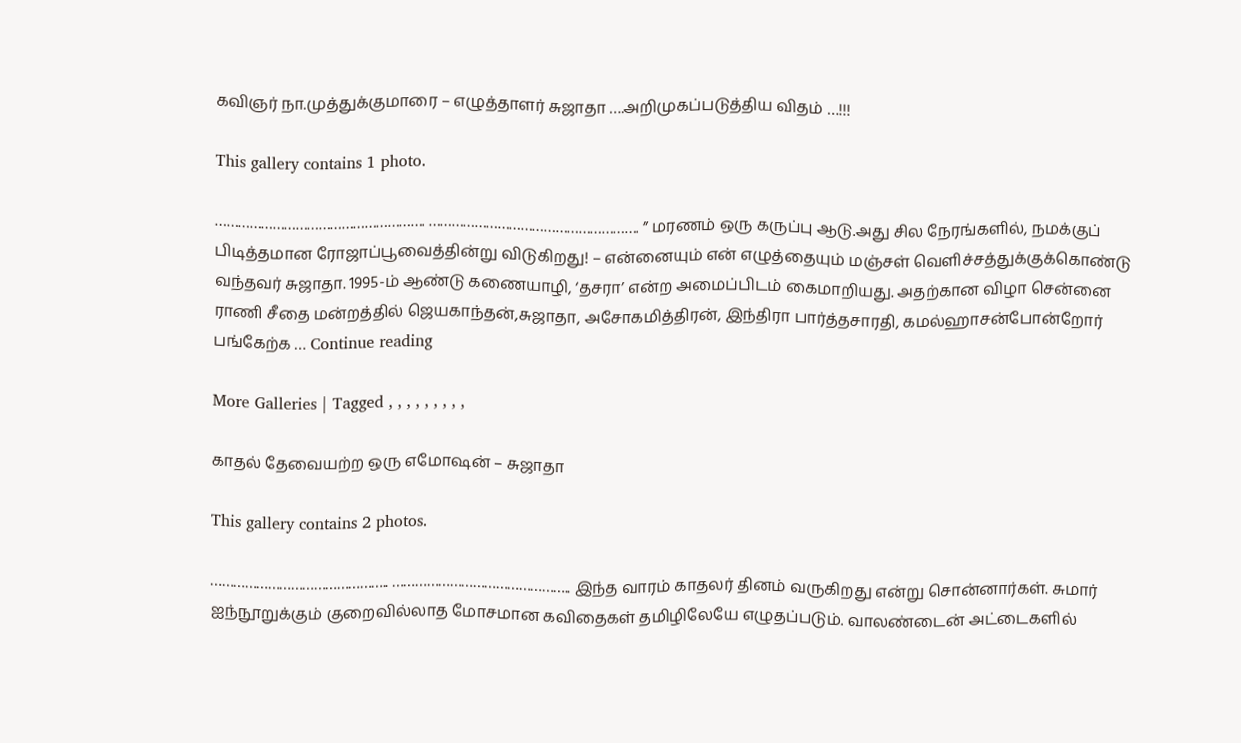கவிஞர் நா.முத்துக்குமாரை – எழுத்தாளர் சுஜாதா ….அறிமுகப்படுத்திய விதம் …!!!

This gallery contains 1 photo.

………………………………………………. ………………………………………………. ” மரணம் ஒரு கருப்பு ஆடு.அது சில நேரங்களில், நமக்குப் பிடித்தமான ரோஜாப்பூவைத்தின்று விடுகிறது! – என்னையும் என் எழுத்தையும் மஞ்சள் வெளிச்சத்துக்குக்கொண்டு வந்தவர் சுஜாதா. 1995-ம் ஆண்டு கணையாழி, ‘தசரா’ என்ற அமைப்பிடம் கைமாறியது. அதற்கான விழா சென்னை ராணி சீதை மன்றத்தில் ஜெயகாந்தன்,சுஜாதா, அசோகமித்திரன், இந்திரா பார்த்தசாரதி, கமல்ஹாசன்போன்றோர் பங்கேற்க … Continue reading

More Galleries | Tagged , , , , , , , , ,

காதல் தேவையற்ற ஒரு எமோஷன் – சுஜாதா

This gallery contains 2 photos.

……………………………………….. ……………………………………….. இந்த வாரம் காதலர் தினம் வருகிறது என்று சொன்னார்கள். சுமார் ஐந்நூறுக்கும் குறைவில்லாத மோசமான கவிதைகள் தமிழிலேயே எழுதப்படும். வாலண்டைன் அட்டைகளில்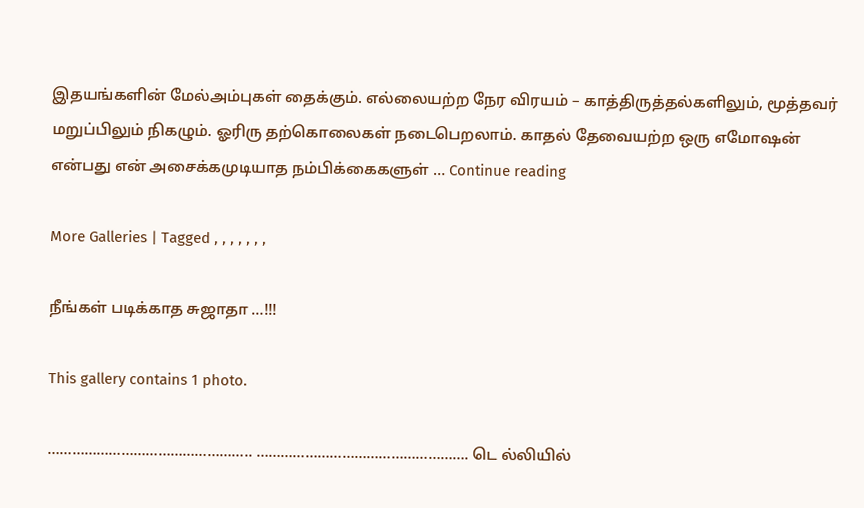இதயங்களின் மேல்அம்புகள் தைக்கும். எல்லையற்ற நேர விரயம் – காத்திருத்தல்களிலும், மூத்தவர் மறுப்பிலும் நிகழும். ஓரிரு தற்கொலைகள் நடைபெறலாம். காதல் தேவையற்ற ஒரு எமோஷன் என்பது என் அசைக்கமுடியாத நம்பிக்கைகளுள் … Continue reading

More Galleries | Tagged , , , , , , ,

நீங்கள் படிக்காத சுஜாதா …!!!

This gallery contains 1 photo.

………………………………………….. ……………………………………………. டெ ல்லியில்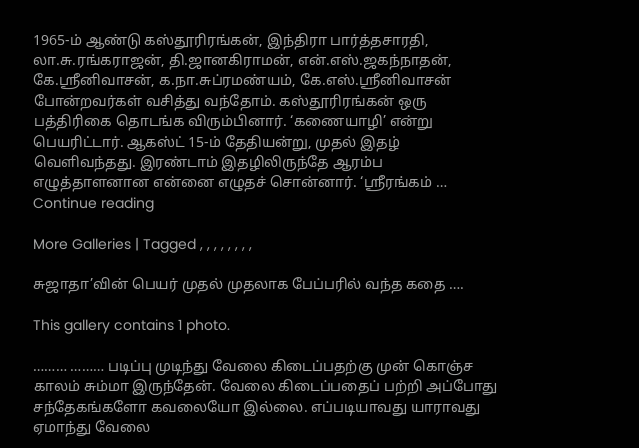1965-ம் ஆண்டு கஸ்தூரிரங்கன், இந்திரா பார்த்தசாரதி, லா.சு.ரங்கராஜன், தி.ஜானகிராமன், என்.எஸ்.ஜகந்நாதன், கே.ஸ்ரீனிவாசன், க.நா.சுப்ரமண்யம், கே.எஸ்.ஸ்ரீனிவாசன் போன்றவர்கள் வசித்து வந்தோம். கஸ்தூரிரங்கன் ஒரு பத்திரிகை தொடங்க விரும்பினார். ‘கணையாழி’ என்று பெயரிட்டார். ஆகஸ்ட் 15-ம் தேதியன்று, முதல் இதழ் வெளிவந்தது. இரண்டாம் இதழிலிருந்தே ஆரம்ப எழுத்தாளனான என்னை எழுதச் சொன்னார். ‘ஸ்ரீரங்கம் … Continue reading

More Galleries | Tagged , , , , , , , ,

சுஜாதா’வின் பெயர் முதல் முதலாக பேப்பரில் வந்த கதை ….

This gallery contains 1 photo.

……… ……… படிப்பு முடிந்து வேலை கிடைப்பதற்கு முன் கொஞ்ச காலம் சும்மா இருந்தேன். வேலை கிடைப்பதைப் பற்றி அப்போது சந்தேகங்களோ கவலையோ இல்லை. எப்படியாவது யாராவது ஏமாந்து வேலை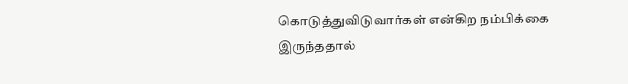கொடுத்துவிடுவார்கள் என்கிற நம்பிக்கை இருந்ததால்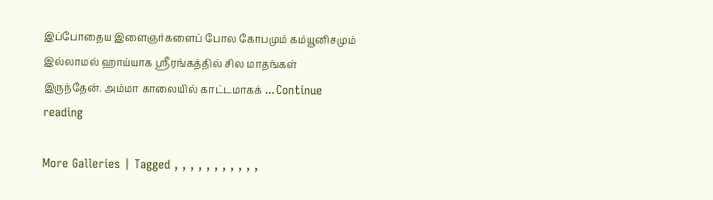இப்போதைய இளைஞர்களைப் போல கோபமும் கம்யூனிசமும் இல்லாமல் ஹாய்யாக ஸ்ரீரங்கத்தில் சில மாதங்கள் இருந்தேன். அம்மா காலையில் காட்டமாகக் … Continue reading

More Galleries | Tagged , , , , , , , , , , ,